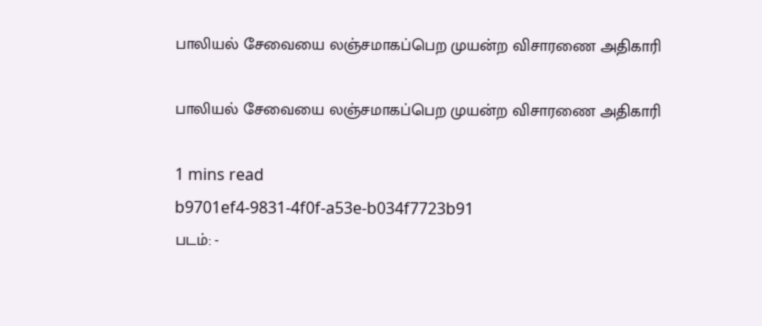பாலியல் சேவையை லஞ்சமாகப்பெற முயன்ற விசாரணை அதிகாரி

பாலியல் சேவையை லஞ்சமாகப்பெற முயன்ற விசாரணை அதிகாரி

1 mins read
b9701ef4-9831-4f0f-a53e-b034f7723b91
படம்: -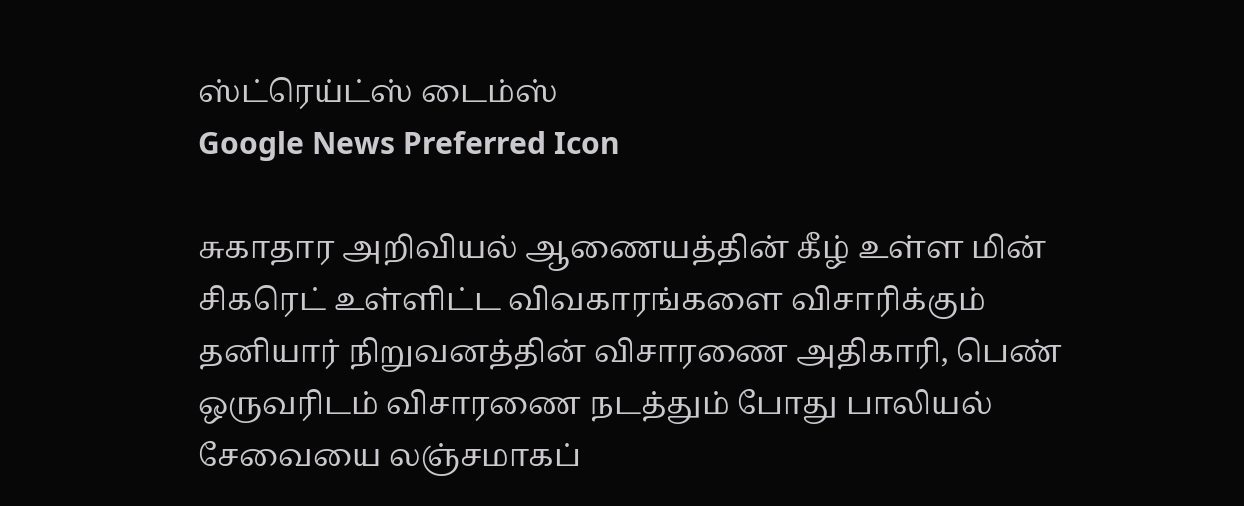ஸ்ட்ரெய்ட்ஸ் டைம்ஸ்
Google News Preferred Icon

சுகாதார அறிவியல் ஆணையத்தின் கீழ் உள்ள மின் சிகரெட் உள்ளிட்ட விவகாரங்களை விசாரிக்கும் தனியார் நிறுவனத்தின் விசாரணை அதிகாரி, பெண் ஒருவரிடம் விசாரணை நடத்தும் போது பாலியல் சேவையை லஞ்சமாகப்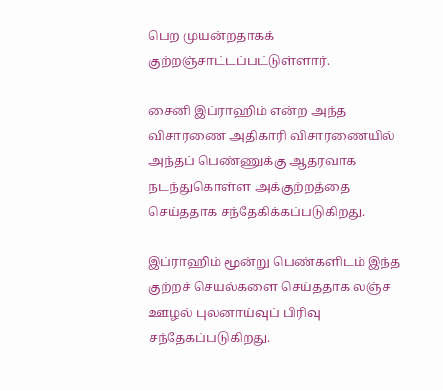பெற முயன்றதாகக் குற்றஞ்சாட்டப்பட்டுள்ளார்.

சைனி இப்ராஹிம் என்ற அந்த விசாரணை அதிகாரி விசாரணையில் அந்தப் பெண்ணுக்கு ஆதரவாக நடந்துகொள்ள அக்குற்றத்தை செய்ததாக சந்தேகிக்கப்படுகிறது.

இப்ராஹிம் மூன்று பெண்களிடம் இந்த குற்றச் செயல்களை செய்ததாக லஞ்ச ஊழல் புலனாய்வுப் பிரிவு சந்தேகப்படுகிறது.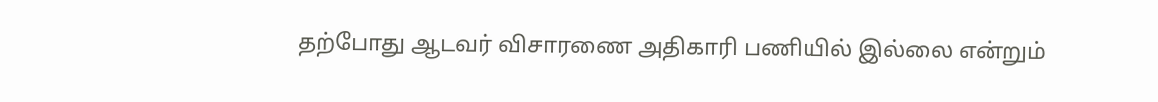தற்போது ஆடவர் விசாரணை அதிகாரி பணியில் இல்லை என்றும்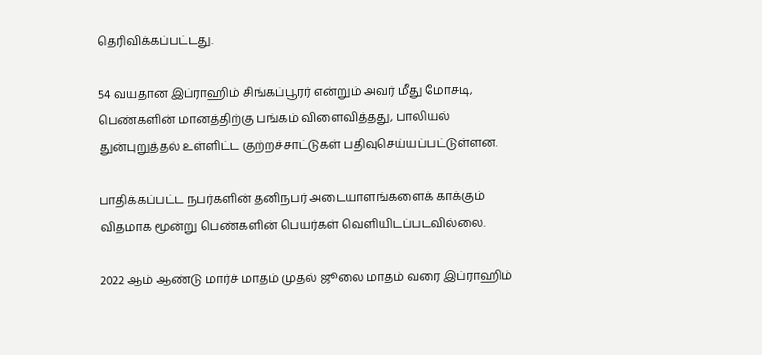தெரிவிக்கப்பட்டது.

54 வயதான இப்ராஹிம் சிங்கப்பூரர் என்றும் அவர் மீது மோசடி, பெண்களின் மானத்திற்கு பங்கம் விளைவித்தது, பாலியல் துன்புறுத்தல் உள்ளிட்ட குற்றச்சாட்டுகள் பதிவுசெய்யப்பட்டுள்ளன.

பாதிக்கப்பட்ட நபர்களின் தனிநபர் அடையாளங்களைக் காக்கும் விதமாக மூன்று பெண்களின் பெயர்கள் வெளியிடப்படவில்லை.

2022 ஆம் ஆண்டு மார்ச் மாதம் முதல் ஜூலை மாதம் வரை இப்ராஹிம்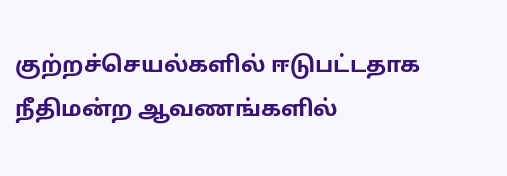குற்றச்செயல்களில் ஈடுபட்டதாக நீதிமன்ற ஆவணங்களில்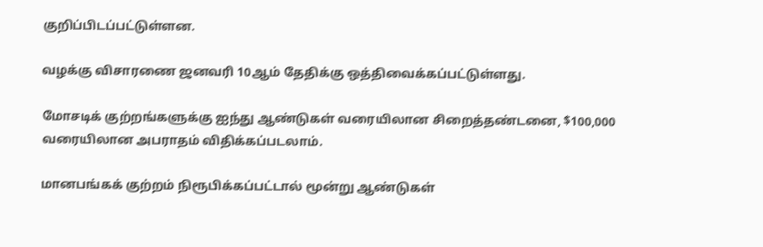குறிப்பிடப்பட்டுள்ளன.

வழக்கு விசாரணை ஜனவரி 10ஆம் தேதிக்கு ஒத்திவைக்கப்பட்டுள்ளது.

மோசடிக் குற்றங்களுக்கு ஐந்து ஆண்டுகள் வரையிலான சிறைத்தண்டனை, $100,000 வரையிலான அபராதம் விதிக்கப்படலாம்.

மானபங்கக் குற்றம் நிரூபிக்கப்பட்டால் மூன்று ஆண்டுகள்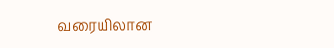வரையிலான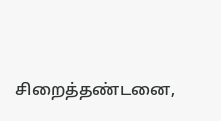சிறைத்தண்டனை,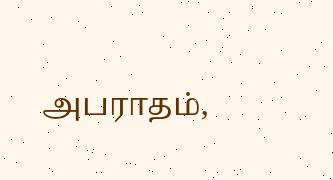அபராதம்,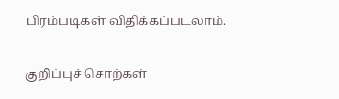பிரம்படிகள் விதிக்கப்படலாம்.

குறிப்புச் சொற்கள்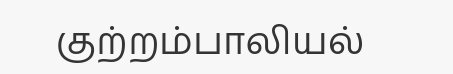குற்றம்பாலியல்